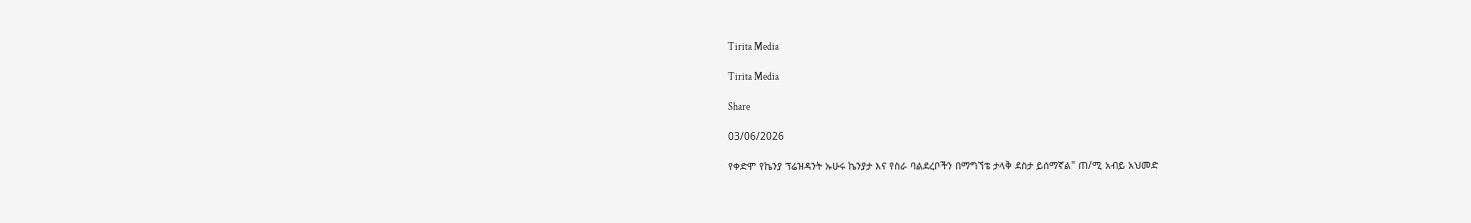Tirita Media

Tirita Media

Share

03/06/2026

የቀድሞ የኬንያ ፕሬዝዳንት ኡሁሩ ኬንያታ እና የስራ ባልደረቦችን በማግኘቴ ታላቅ ደስታ ይሰማኛል" ጠ/ሚ አብይ አህመድ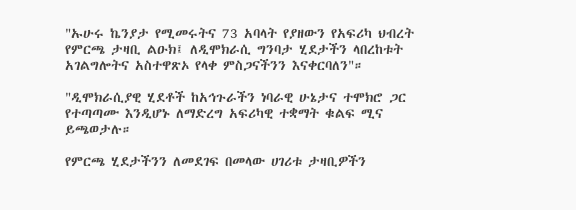"ኡሁሩ ኬንያታ የሚመሩትና 73 አባላት የያዘውን የአፍሪካ ህብረት የምርጫ ታዛቢ ልዑክ፤ ለዲሞክራሲ ግንባታ ሂደታችን ላበረከቱት አገልግሎትና አስተዋጽኦ የላቀ ምስጋናችንን እናቀርባለን"።

"ዲሞክራሲያዊ ሂደቶች ከአኅጉራችን ነባራዊ ሁኔታና ተሞክሮ ጋር የተጣጣሙ እንዲሆኑ ለማድረግ አፍሪካዊ ተቋማት ቁልፍ ሚና ይጫወታሉ።

የምርጫ ሂደታችንን ለመደገፍ በመላው ሀገሪቱ ታዛቢዎችን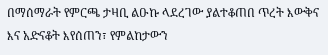በማሰማራት የምርጫ ታዛቢ ልዑኩ ላደረገው ያልተቆጠበ ጥረት እውቅና እና አድናቆት እየሰጠን፣ የምልከታውን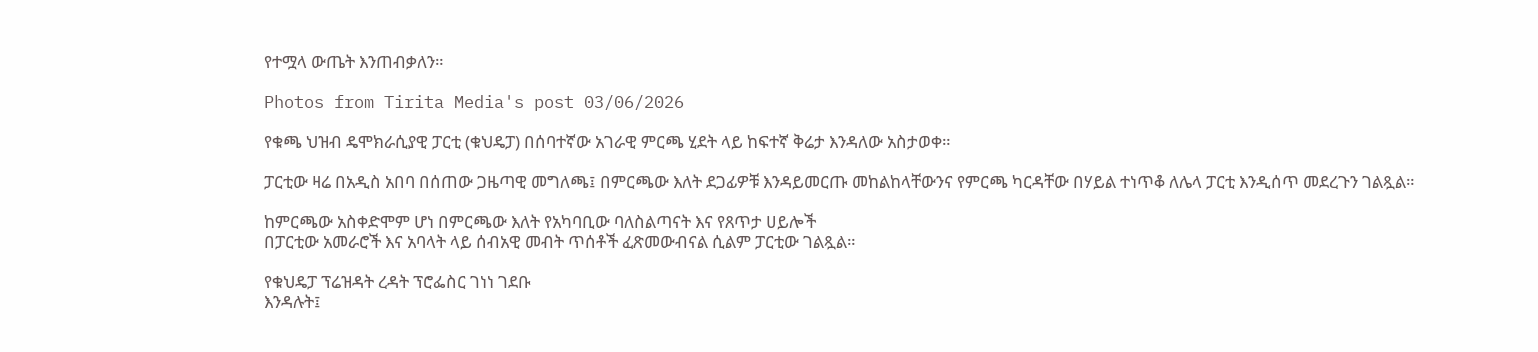የተሟላ ውጤት እንጠብቃለን።

Photos from Tirita Media's post 03/06/2026

የቁጫ ህዝብ ዴሞክራሲያዊ ፓርቲ (ቁህዴፓ) በሰባተኛው አገራዊ ምርጫ ሂደት ላይ ከፍተኛ ቅሬታ እንዳለው አስታወቀ።

ፓርቲው ዛሬ በአዲስ አበባ በሰጠው ጋዜጣዊ መግለጫ፤ በምርጫው እለት ደጋፊዎቹ እንዳይመርጡ መከልከላቸውንና የምርጫ ካርዳቸው በሃይል ተነጥቆ ለሌላ ፓርቲ እንዲሰጥ መደረጉን ገልጿል።

ከምርጫው አስቀድሞም ሆነ በምርጫው እለት የአካባቢው ባለስልጣናት እና የጸጥታ ሀይሎች
በፓርቲው አመራሮች እና አባላት ላይ ሰብአዊ መብት ጥሰቶች ፈጽመውብናል ሲልም ፓርቲው ገልጿል።

የቁህዴፓ ፕሬዝዳት ረዳት ፕሮፌስር ገነነ ገደቡ
እንዳሉት፤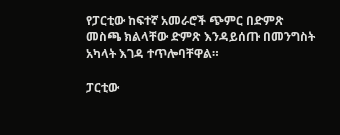የፓርቲው ከፍተኛ አመራሮች ጭምር በድምጽ መስጫ ክልላቸው ድምጽ እንዳይሰጡ በመንግስት አካላት እገዳ ተጥሎባቸዋል።

ፓርቲው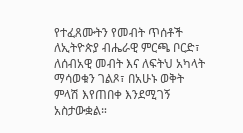የተፈጸሙትን የመብት ጥሰቶች ለኢትዮጵያ ብሔራዊ ምርጫ ቦርድ፣ ለሰብአዊ መብት እና ለፍትህ አካላት ማሳወቁን ገልጾ፣ በአሁኑ ወቅት ምላሽ እየጠበቀ እንደሚገኝ አስታውቋል።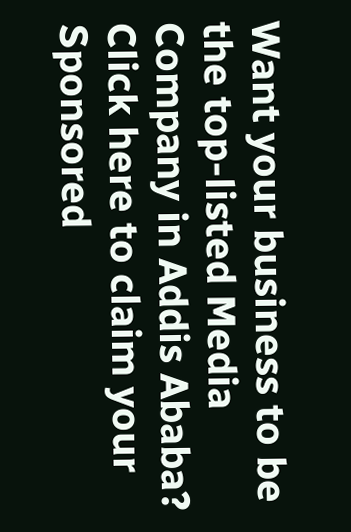Want your business to be the top-listed Media Company in Addis Ababa?
Click here to claim your Sponsored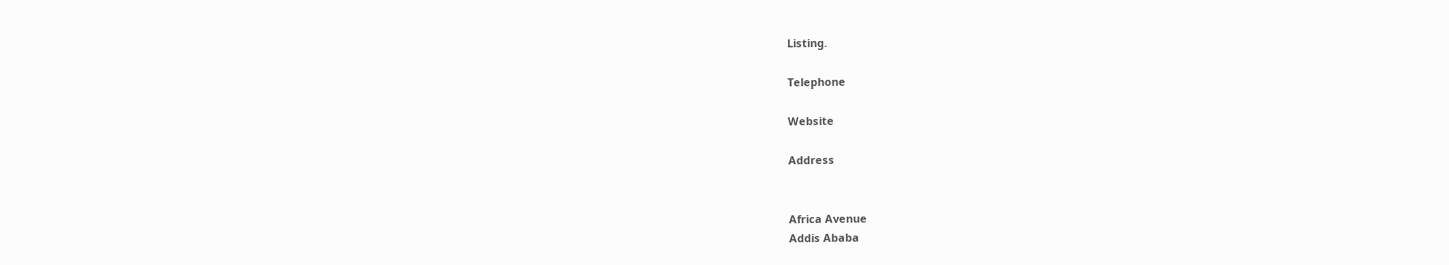Listing.

Telephone

Website

Address


Africa Avenue
Addis Ababa